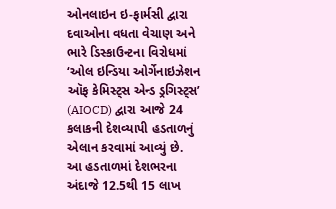ઓનલાઇન ઇ-ફાર્મસી દ્વારા દવાઓના વધતા વેચાણ અને ભારે ડિસ્કાઉન્ટના વિરોધમાં ‘ઓલ ઇન્ડિયા ઓર્ગેનાઇઝેશન ઑફ કેમિસ્ટ્સ એન્ડ ડ્રગિસ્ટ્સ’ (AIOCD) દ્વારા આજે 24 કલાકની દેશવ્યાપી હડતાળનું એલાન કરવામાં આવ્યું છે.
આ હડતાળમાં દેશભરના અંદાજે 12.5થી 15 લાખ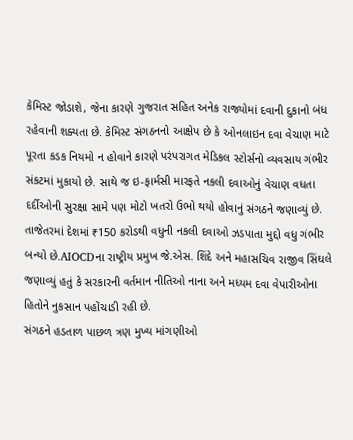કેમિસ્ટ જોડાશે, જેના કારણે ગુજરાત સહિત અનેક રાજ્યોમાં દવાની દુકાનો બંધ રહેવાની શક્યતા છે. કેમિસ્ટ સંગઠનનો આક્ષેપ છે કે ઓનલાઇન દવા વેચાણ માટે પૂરતા કડક નિયમો ન હોવાને કારણે પરંપરાગત મેડિકલ સ્ટોર્સનો વ્યવસાય ગંભીર સંકટમાં મુકાયો છે. સાથે જ ઇ-ફાર્મસી મારફતે નકલી દવાઓનું વેચાણ વધતા દર્દીઓની સુરક્ષા સામે પણ મોટો ખતરો ઉભો થયો હોવાનું સંગઠને જણાવ્યું છે. તાજેતરમાં દેશમાં ₹150 કરોડથી વધુની નકલી દવાઓ ઝડપાતા મુદ્દો વધુ ગંભીર બન્યો છે.AIOCDના રાષ્ટ્રીય પ્રમુખ જે.એસ. શિંદે અને મહાસચિવ રાજીવ સિંઘલે જણાવ્યું હતું કે સરકારની વર્તમાન નીતિઓ નાના અને મધ્યમ દવા વેપારીઓના હિતોને નુકસાન પહોંચાડી રહી છે.
સંગઠને હડતાળ પાછળ ત્રણ મુખ્ય માંગણીઓ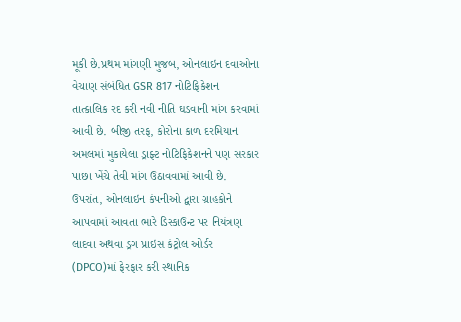મૂકી છે.પ્રથમ માંગણી મુજબ, ઓનલાઇન દવાઓના વેચાણ સંબંધિત GSR 817 નોટિફિકેશન તાત્કાલિક રદ કરી નવી નીતિ ઘડવાની માંગ કરવામાં આવી છે. બીજી તરફ, કોરોના કાળ દરમિયાન અમલમાં મુકાયેલા ડ્રાફ્ટ નોટિફિકેશનને પણ સરકાર પાછા ખેંચે તેવી માંગ ઉઠાવવામાં આવી છે. ઉપરાંત, ઓનલાઇન કંપનીઓ દ્વારા ગ્રાહકોને આપવામાં આવતા ભારે ડિસ્કાઉન્ટ પર નિયંત્રણ લાદવા અથવા ડ્રગ પ્રાઇસ કંટ્રોલ ઓર્ડર (DPCO)માં ફેરફાર કરી સ્થાનિક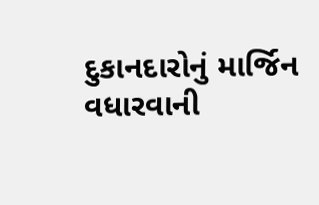દુકાનદારોનું માર્જિન વધારવાની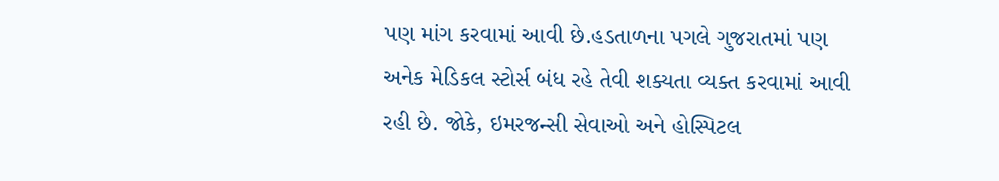પણ માંગ કરવામાં આવી છે.હડતાળના પગલે ગુજરાતમાં પણ અનેક મેડિકલ સ્ટોર્સ બંધ રહે તેવી શક્યતા વ્યક્ત કરવામાં આવી રહી છે. જોકે, ઇમરજન્સી સેવાઓ અને હોસ્પિટલ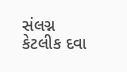સંલગ્ન કેટલીક દવા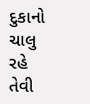દુકાનો ચાલુ રહે તેવી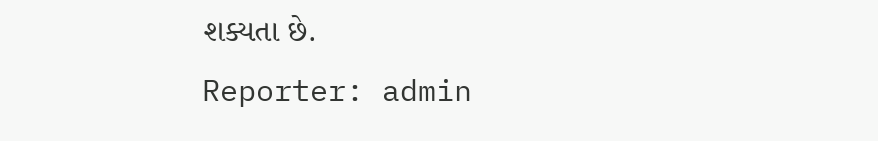શક્યતા છે.
Reporter: admin